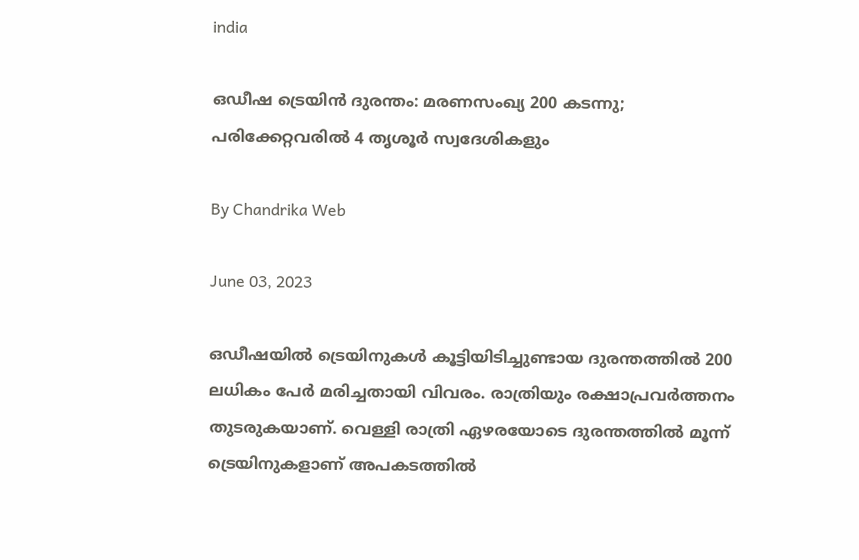india

ഒഡീഷ ട്രെയിന്‍ ദുരന്തം: മരണസംഖ്യ 200 കടന്നു; പരിക്കേറ്റവരില്‍ 4 തൃശൂര്‍ സ്വദേശികളും

By Chandrika Web

June 03, 2023

ഒഡീഷയില്‍ ട്രെയിനുകള്‍ കൂട്ടിയിടിച്ചുണ്ടായ ദുരന്തത്തില്‍ 200 ലധികം പേര്‍ മരിച്ചതായി വിവരം. രാത്രിയും രക്ഷാപ്രവര്‍ത്തനം തുടരുകയാണ്. വെള്ളി രാത്രി ഏഴരയോടെ ദുരന്തത്തില്‍ മൂന്ന് ട്രെയിനുകളാണ് അപകടത്തില്‍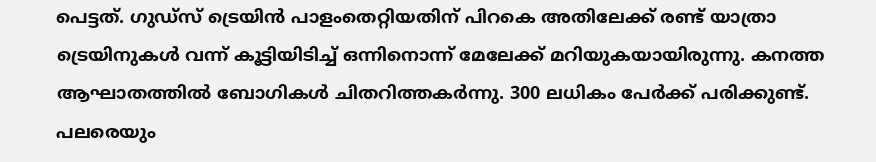പെട്ടത്. ഗുഡ്‌സ് ട്രെയിന്‍ പാളംതെറ്റിയതിന് പിറകെ അതിലേക്ക് രണ്ട് യാത്രാ ട്രെയിനുകള്‍ വന്ന് കൂട്ടിയിടിച്ച് ഒന്നിനൊന്ന് മേലേക്ക് മറിയുകയായിരുന്നു. കനത്ത ആഘാതത്തില്‍ ബോഗികള്‍ ചിതറിത്തകര്‍ന്നു. 300 ലധികം പേര്‍ക്ക് പരിക്കുണ്ട്. പലരെയും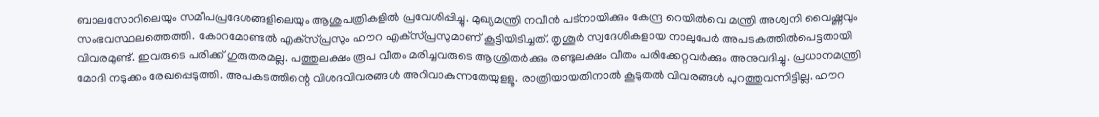ബാലസോറിലെയും സമീപപ്രദേശങ്ങളിലെയും ആശുപത്രികളില്‍ പ്രവേശിപ്പിച്ചു. മുഖ്യമന്ത്രി നവീന്‍ പട്‌നായിക്കും കേന്ദ്ര റെയില്‍വെ മന്ത്രി അശ്വനി വൈഷ്ണവും സംഭവസ്ഥലത്തെത്തി. കോറമോണ്ടല്‍ എക്‌സ്പ്രസും ഹൗറ എക്‌സ്പ്രസുമാണ് കൂട്ടിയിടിച്ചത്. തൃശൂര്‍ സ്വദേശികളായ നാലുപേര്‍ അപടകത്തില്‍പെട്ടതായി വിവരമുണ്ട്. ഇവരുടെ പരിക്ക് ഗുരുതരമല്ല. പത്തുലക്ഷം രൂപ വീതം മരിച്ചവരുടെ ആശ്രിതര്‍ക്കും രണ്ടുലക്ഷം വീതം പരിക്കേറ്റവര്‍ക്കും അനുവദിച്ചു. പ്രധാനമന്ത്രി മോദി നടുക്കം രേഖപ്പെടുത്തി. അപകടത്തിന്റെ വിശദവിവരങ്ങള്‍ അറിവാകുന്നതേയുളളൂ. രാത്രിയായതിനാല്‍ കൂടുതല്‍ വിവരങ്ങള്‍ പുറത്തുവന്നിട്ടില്ല. ഹൗറ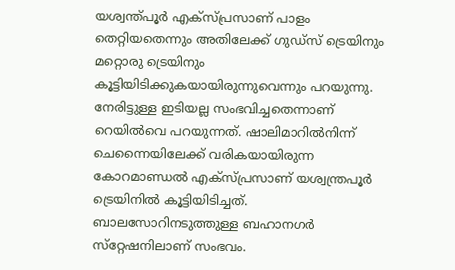യശ്വന്ത്പൂര്‍ എക്‌സ്പ്രസാണ് പാളം തെറ്റിയതെന്നും അതിലേക്ക് ഗുഡ്‌സ് ട്രെയിനും മറ്റൊരു ട്രെയിനും കൂട്ടിയിടിക്കുകയായിരുന്നുവെന്നും പറയുന്നു. നേരിട്ടുള്ള ഇടിയല്ല സംഭവിച്ചതെന്നാണ് റെയില്‍വെ പറയുന്നത്. ഷാലിമാറില്‍നിന്ന് ചെന്നൈയിലേക്ക് വരികയായിരുന്ന കോറമാണ്ഡല്‍ എക്‌സ്പ്രസാണ് യശ്വന്ത്രപൂര്‍ ട്രെയിനില്‍ കൂട്ടിയിടിച്ചത്. ബാലസോറിനടുത്തുള്ള ബഹാനഗര്‍ സ്‌റ്റേഷനിലാണ് സംഭവം.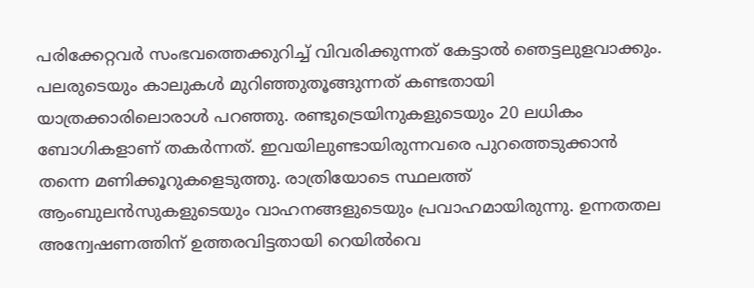പരിക്കേറ്റവര്‍ സംഭവത്തെക്കുറിച്ച് വിവരിക്കുന്നത് കേട്ടാല്‍ ഞെട്ടലുളവാക്കും. പലരുടെയും കാലുകള്‍ മുറിഞ്ഞുതൂങ്ങുന്നത് കണ്ടതായി യാത്രക്കാരിലൊരാള്‍ പറഞ്ഞു. രണ്ടുട്രെയിനുകളുടെയും 20 ലധികം ബോഗികളാണ് തകര്‍ന്നത്. ഇവയിലുണ്ടായിരുന്നവരെ പുറത്തെടുക്കാന്‍ തന്നെ മണിക്കൂറുകളെടുത്തു. രാത്രിയോടെ സ്ഥലത്ത് ആംബുലന്‍സുകളുടെയും വാഹനങ്ങളുടെയും പ്രവാഹമായിരുന്നു. ഉന്നതതല അന്വേഷണത്തിന് ഉത്തരവിട്ടതായി റെയില്‍വെ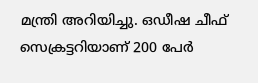മന്ത്രി അറിയിച്ചു. ഒഡീഷ ചീഫ് സെക്രട്ടറിയാണ് 200 പേര്‍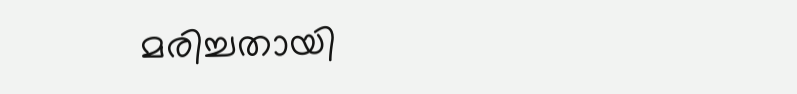മരിച്ചതായി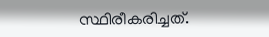സ്ഥിരീകരിച്ചത്.